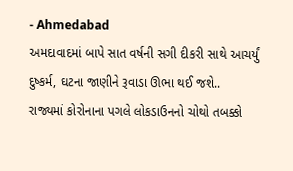- Ahmedabad
અમદાવાદમાં બાપે સાત વર્ષની સગી દીકરી સાથે આચર્યું દુષ્કર્મ, ઘટના જાણીને રૂવાડા ઊભા થઈ જશે..
રાજ્યમાં કોરોનાના પગલે લોકડાઉનનો ચોથો તબક્કો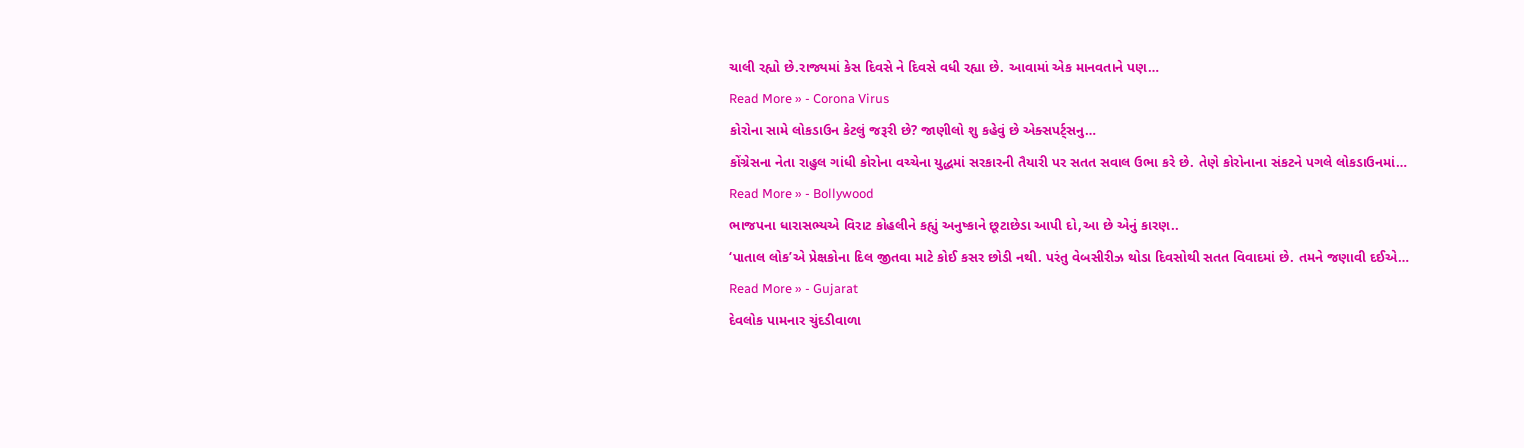ચાલી રહ્યો છે.રાજ્યમાં કેસ દિવસે ને દિવસે વધી રહ્યા છે. આવામાં એક માનવતાને પણ…
Read More » - Corona Virus
કોરોના સામે લોકડાઉન કેટલું જરૂરી છે? જાણીલો શુ કહેવું છે એક્સપર્ટ્સનુ…
કોંગ્રેસના નેતા રાહુલ ગાંધી કોરોના વચ્ચેના યુદ્ધમાં સરકારની તૈયારી પર સતત સવાલ ઉભા કરે છે. તેણે કોરોનાના સંકટને પગલે લોકડાઉનમાં…
Read More » - Bollywood
ભાજપના ધારાસભ્યએ વિરાટ કોહલીને કહ્યું અનુષ્કાને છૂટાછેડા આપી દો,આ છે એનું કારણ..
‘પાતાલ લોક’એ પ્રેક્ષકોના દિલ જીતવા માટે કોઈ કસર છોડી નથી. પરંતુ વેબસીરીઝ થોડા દિવસોથી સતત વિવાદમાં છે. તમને જણાવી દઈએ…
Read More » - Gujarat
દેવલોક પામનાર ચુંદડીવાળા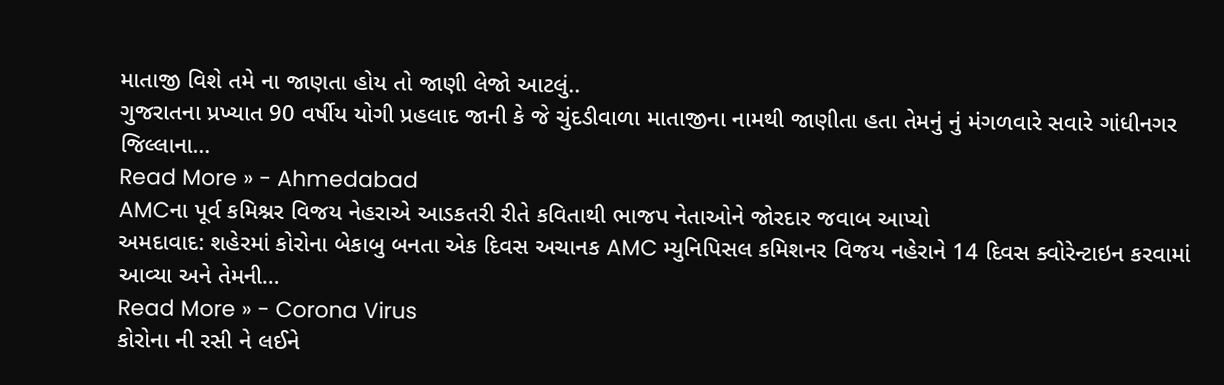માતાજી વિશે તમે ના જાણતા હોય તો જાણી લેજો આટલું..
ગુજરાતના પ્રખ્યાત 90 વર્ષીય યોગી પ્રહલાદ જાની કે જે ચુંદડીવાળા માતાજીના નામથી જાણીતા હતા તેમનું નું મંગળવારે સવારે ગાંધીનગર જિલ્લાના…
Read More » - Ahmedabad
AMCના પૂર્વ કમિશ્નર વિજય નેહરાએ આડકતરી રીતે કવિતાથી ભાજપ નેતાઓને જોરદાર જવાબ આપ્યો
અમદાવાદ: શહેરમાં કોરોના બેકાબુ બનતા એક દિવસ અચાનક AMC મ્યુનિપિસલ કમિશનર વિજય નહેરાને 14 દિવસ ક્વોરેન્ટાઇન કરવામાં આવ્યા અને તેમની…
Read More » - Corona Virus
કોરોના ની રસી ને લઈને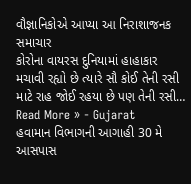વૌજ્ઞાનિકોએ આપ્યા આ નિરાશાજનક સમાચાર
કોરોના વાયરસ દુનિયામાં હાહાકાર મચાવી રહ્યો છે ત્યારે સૌ કોઈ તેની રસી માટે રાહ જોઈ રહયા છે પણ તેની રસી…
Read More » - Gujarat
હવામાન વિભાગની આગાહી 30 મે આસપાસ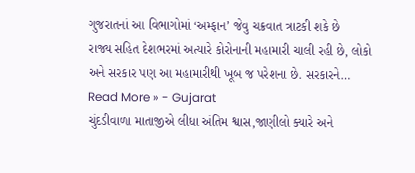ગુજરાતનાં આ વિભાગોમાં ‘અમ્ફાન’ જેવુ ચક્રવાત ત્રાટકી શકે છે
રાજ્ય સહિત દેશભરમાં અત્યારે કોરોનાની મહામારી ચાલી રહી છે, લોકો અને સરકાર પણ આ મહામારીથી ખૂબ જ પરેશના છે. સરકારને…
Read More » - Gujarat
ચુંદડીવાળા માતાજીએ લીધા અંતિમ શ્વાસ,જાણીલો ક્યારે અને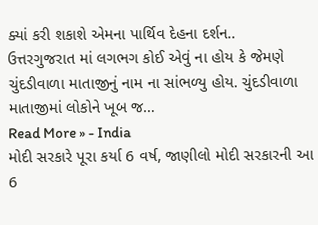ક્યાં કરી શકાશે એમના પાર્થિવ દેહના દર્શન..
ઉત્તરગુજરાત માં લગભગ કોઈ એવું ના હોય કે જેમણે ચુંદડીવાળા માતાજીનું નામ ના સાંભળ્યુ હોય. ચુંદડીવાળા માતાજીમાં લોકોને ખૂબ જ…
Read More » - India
મોદી સરકારે પૂરા કર્યા 6 વર્ષ, જાણીલો મોદી સરકારની આ 6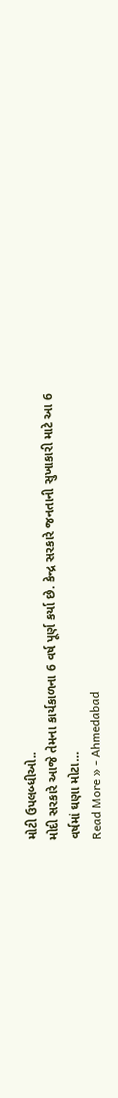મોટી ઉપલબ્ધીઓ..
મોદી સરકારે આજે તેમના કાર્યકાળના 6 વર્ષ પૂર્ણ કર્યા છે. કેન્દ્ર સરકારે જનતાની સુખાકારી માટે આ 6 વર્ષમાં ઘણા મોટા…
Read More » - Ahmedabad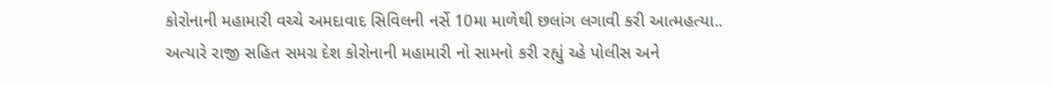કોરોનાની મહામારી વચ્ચે અમદાવાદ સિવિલની નર્સે 10મા માળેથી છલાંગ લગાવી કરી આત્મહત્યા..
અત્યારે રાજી સહિત સમગ્ર દેશ કોરોનાની મહામારી નો સામનો કરી રહ્યું ચ્હે પોલીસ અને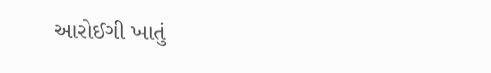આરોઈગી ખાતું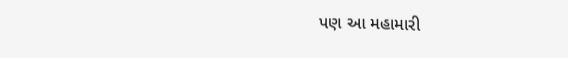પણ આ મહામારી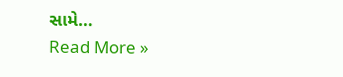સામે…
Read More »